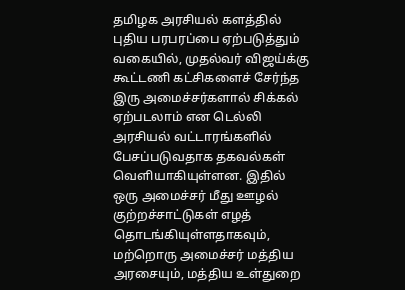தமிழக அரசியல் களத்தில் புதிய பரபரப்பை ஏற்படுத்தும் வகையில், முதல்வர் விஜய்க்கு கூட்டணி கட்சிகளைச் சேர்ந்த இரு அமைச்சர்களால் சிக்கல் ஏற்படலாம் என டெல்லி அரசியல் வட்டாரங்களில் பேசப்படுவதாக தகவல்கள் வெளியாகியுள்ளன. இதில் ஒரு அமைச்சர் மீது ஊழல் குற்றச்சாட்டுகள் எழத் தொடங்கியுள்ளதாகவும், மற்றொரு அமைச்சர் மத்திய அரசையும், மத்திய உள்துறை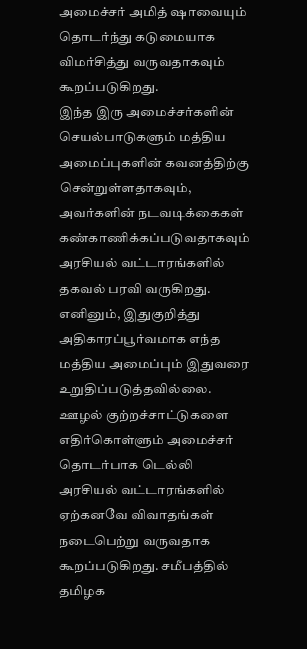அமைச்சர் அமித் ஷாவையும் தொடர்ந்து கடுமையாக விமர்சித்து வருவதாகவும் கூறப்படுகிறது.
இந்த இரு அமைச்சர்களின் செயல்பாடுகளும் மத்திய அமைப்புகளின் கவனத்திற்கு சென்றுள்ளதாகவும், அவர்களின் நடவடிக்கைகள் கண்காணிக்கப்படுவதாகவும் அரசியல் வட்டாரங்களில் தகவல் பரவி வருகிறது. எனினும், இதுகுறித்து அதிகாரப்பூர்வமாக எந்த மத்திய அமைப்பும் இதுவரை உறுதிப்படுத்தவில்லை.
ஊழல் குற்றச்சாட்டுகளை எதிர்கொள்ளும் அமைச்சர் தொடர்பாக டெல்லி அரசியல் வட்டாரங்களில் ஏற்கனவே விவாதங்கள் நடைபெற்று வருவதாக கூறப்படுகிறது. சமீபத்தில் தமிழக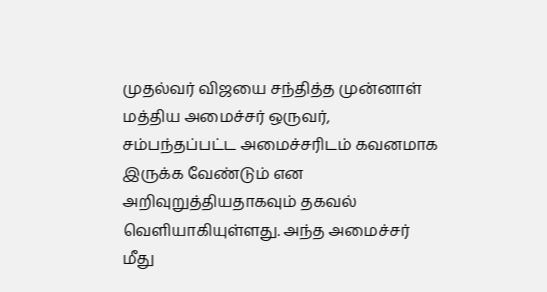முதல்வர் விஜயை சந்தித்த முன்னாள் மத்திய அமைச்சர் ஒருவர், சம்பந்தப்பட்ட அமைச்சரிடம் கவனமாக இருக்க வேண்டும் என அறிவுறுத்தியதாகவும் தகவல் வெளியாகியுள்ளது. அந்த அமைச்சர் மீது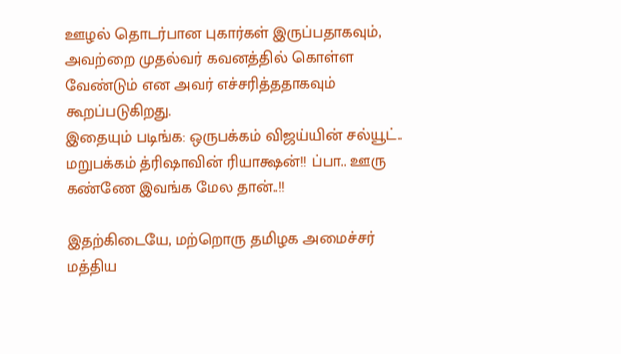ஊழல் தொடர்பான புகார்கள் இருப்பதாகவும், அவற்றை முதல்வர் கவனத்தில் கொள்ள வேண்டும் என அவர் எச்சரித்ததாகவும் கூறப்படுகிறது.
இதையும் படிங்க: ஒருபக்கம் விஜய்யின் சல்யூட்.. மறுபக்கம் த்ரிஷாவின் ரியாக்ஷன்!! ப்பா.. ஊரு கண்ணே இவங்க மேல தான்..!!

இதற்கிடையே, மற்றொரு தமிழக அமைச்சர் மத்திய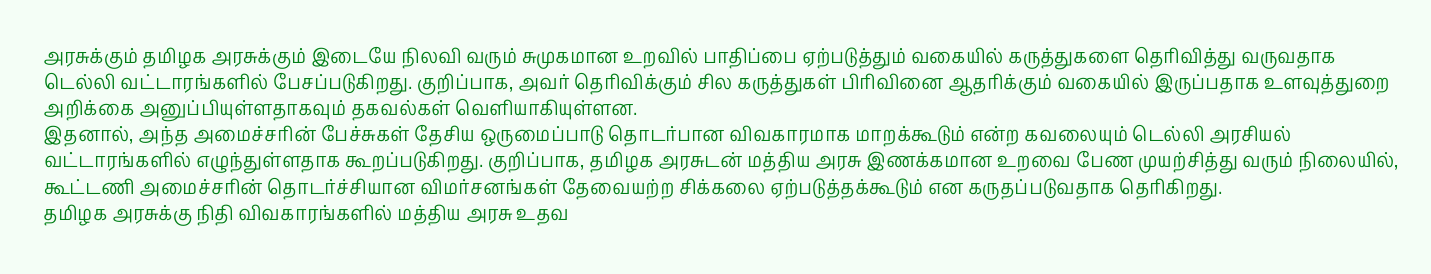அரசுக்கும் தமிழக அரசுக்கும் இடையே நிலவி வரும் சுமுகமான உறவில் பாதிப்பை ஏற்படுத்தும் வகையில் கருத்துகளை தெரிவித்து வருவதாக டெல்லி வட்டாரங்களில் பேசப்படுகிறது. குறிப்பாக, அவர் தெரிவிக்கும் சில கருத்துகள் பிரிவினை ஆதரிக்கும் வகையில் இருப்பதாக உளவுத்துறை அறிக்கை அனுப்பியுள்ளதாகவும் தகவல்கள் வெளியாகியுள்ளன.
இதனால், அந்த அமைச்சரின் பேச்சுகள் தேசிய ஒருமைப்பாடு தொடர்பான விவகாரமாக மாறக்கூடும் என்ற கவலையும் டெல்லி அரசியல் வட்டாரங்களில் எழுந்துள்ளதாக கூறப்படுகிறது. குறிப்பாக, தமிழக அரசுடன் மத்திய அரசு இணக்கமான உறவை பேண முயற்சித்து வரும் நிலையில், கூட்டணி அமைச்சரின் தொடர்ச்சியான விமர்சனங்கள் தேவையற்ற சிக்கலை ஏற்படுத்தக்கூடும் என கருதப்படுவதாக தெரிகிறது.
தமிழக அரசுக்கு நிதி விவகாரங்களில் மத்திய அரசு உதவ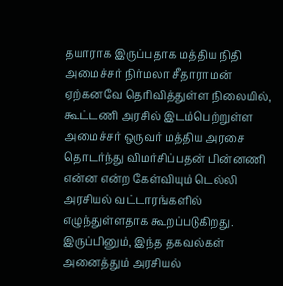தயாராக இருப்பதாக மத்திய நிதி அமைச்சர் நிர்மலா சீதாராமன் ஏற்கனவே தெரிவித்துள்ள நிலையில், கூட்டணி அரசில் இடம்பெற்றுள்ள அமைச்சர் ஒருவர் மத்திய அரசை தொடர்ந்து விமர்சிப்பதன் பின்னணி என்ன என்ற கேள்வியும் டெல்லி அரசியல் வட்டாரங்களில் எழுந்துள்ளதாக கூறப்படுகிறது.
இருப்பினும், இந்த தகவல்கள் அனைத்தும் அரசியல்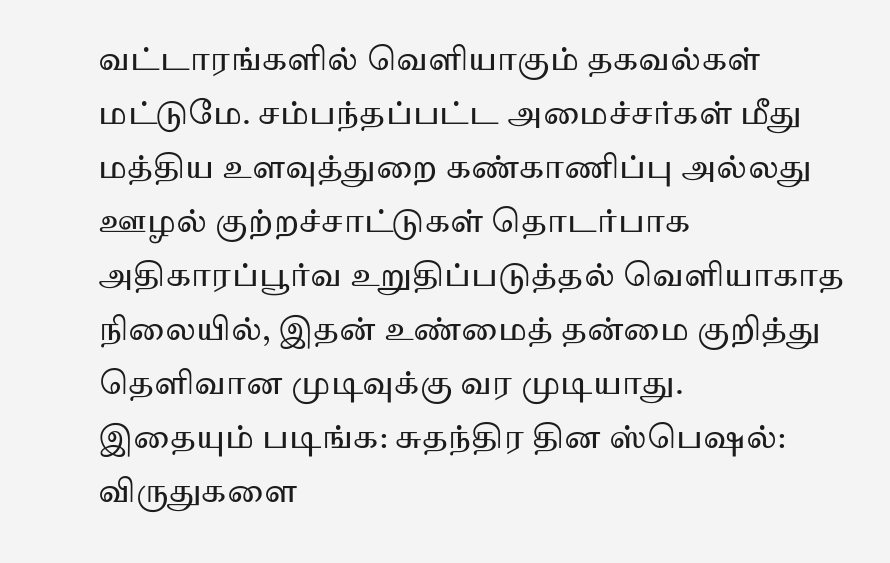வட்டாரங்களில் வெளியாகும் தகவல்கள் மட்டுமே. சம்பந்தப்பட்ட அமைச்சர்கள் மீது மத்திய உளவுத்துறை கண்காணிப்பு அல்லது ஊழல் குற்றச்சாட்டுகள் தொடர்பாக அதிகாரப்பூர்வ உறுதிப்படுத்தல் வெளியாகாத நிலையில், இதன் உண்மைத் தன்மை குறித்து தெளிவான முடிவுக்கு வர முடியாது.
இதையும் படிங்க: சுதந்திர தின ஸ்பெஷல்: விருதுகளை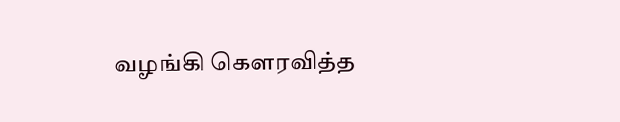வழங்கி கெளரவித்த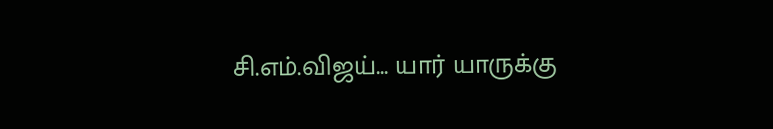சி.எம்.விஜய்... யார் யாருக்கு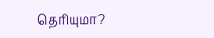தெரியுமா?